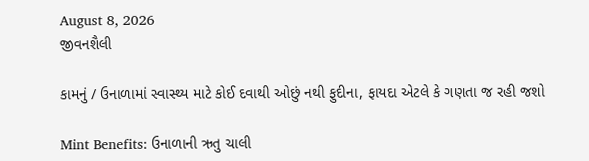August 8, 2026
જીવનશૈલી

કામનું / ઉનાળામાં સ્વાસ્થ્ય માટે કોઈ દવાથી ઓછું નથી ફુદીના, ફાયદા એટલે કે ગણતા જ રહી જશો

Mint Benefits: ઉનાળાની ઋતુ ચાલી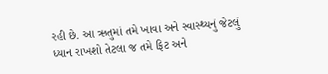રહી છે. આ ઋતુમાં તમે ખાવા અને સ્વાસ્થ્યનું જેટલું ધ્યાન રાખશો તેટલા જ તમે ફિટ અને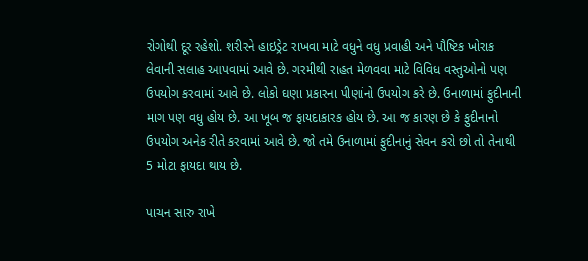રોગોથી દૂર રહેશો. શરીરને હાઇડ્રેટ રાખવા માટે વધુને વધુ પ્રવાહી અને પૌષ્ટિક ખોરાક લેવાની સલાહ આપવામાં આવે છે. ગરમીથી રાહત મેળવવા માટે વિવિધ વસ્તુઓનો પણ ઉપયોગ કરવામાં આવે છે. લોકો ઘણા પ્રકારના પીણાંનો ઉપયોગ કરે છે. ઉનાળામાં ફુદીનાની માગ પણ વધુ હોય છે. આ ખૂબ જ ફાયદાકારક હોય છે. આ જ કારણ છે કે ફુદીનાનો ઉપયોગ અનેક રીતે કરવામાં આવે છે. જો તમે ઉનાળામાં ફુદીનાનું સેવન કરો છો તો તેનાથી 5 મોટા ફાયદા થાય છે.

પાચન સારુ રાખે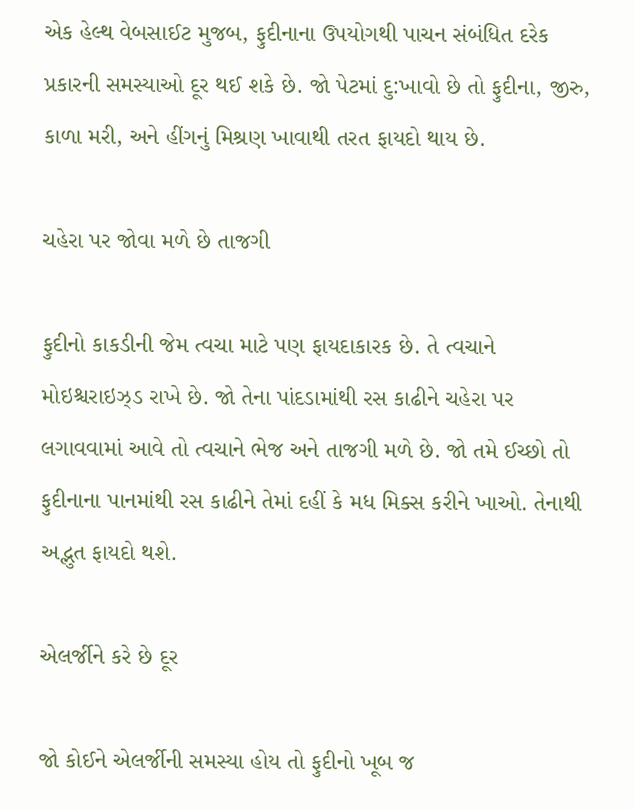એક હેલ્થ વેબસાઈટ મુજબ, ફુદીનાના ઉપયોગથી પાચન સંબંધિત દરેક પ્રકારની સમસ્યાઓ દૂર થઈ શકે છે. જો પેટમાં દુ:ખાવો છે તો ફુદીના, જીરુ, કાળા મરી, અને હીંગનું મિશ્રણ ખાવાથી તરત ફાયદો થાય છે.

ચહેરા પર જોવા મળે છે તાજગી

ફુદીનો કાકડીની જેમ ત્વચા માટે પણ ફાયદાકારક છે. તે ત્વચાને મોઇશ્ચરાઇઝ્ડ રાખે છે. જો તેના પાંદડામાંથી રસ કાઢીને ચહેરા પર લગાવવામાં આવે તો ત્વચાને ભેજ અને તાજગી મળે છે. જો તમે ઈચ્છો તો ફુદીનાના પાનમાંથી રસ કાઢીને તેમાં દહીં કે મધ મિક્સ કરીને ખાઓ. તેનાથી અદ્ભુત ફાયદો થશે.

એલર્જીને કરે છે દૂર

જો કોઈને એલર્જીની સમસ્યા હોય તો ફુદીનો ખૂબ જ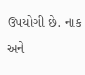ઉપયોગી છે. નાક અને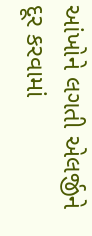આંખોને લગતી એલર્જીને દૂર કરવામાં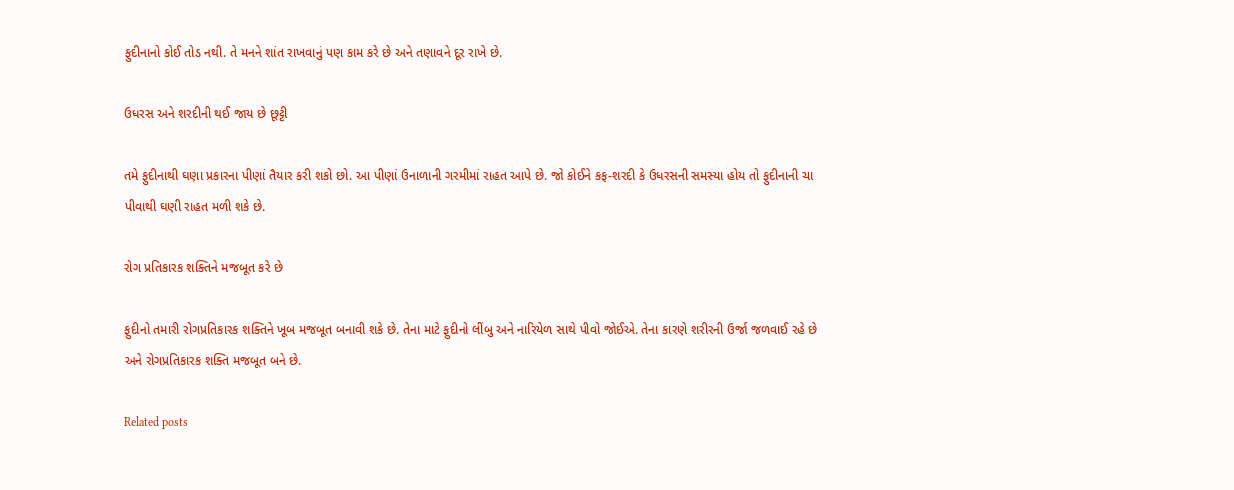ફુદીનાનો કોઈ તોડ નથી. તે મનને શાંત રાખવાનું પણ કામ કરે છે અને તણાવને દૂર રાખે છે.

ઉધરસ અને શરદીની થઈ જાય છે છૂટ્ટી

તમે ફુદીનાથી ઘણા પ્રકારના પીણાં તૈયાર કરી શકો છો. આ પીણાં ઉનાળાની ગરમીમાં રાહત આપે છે. જો કોઈને કફ-શરદી કે ઉધરસની સમસ્યા હોય તો ફુદીનાની ચા પીવાથી ઘણી રાહત મળી શકે છે.

રોગ પ્રતિકારક શક્તિને મજબૂત કરે છે

ફુદીનો તમારી રોગપ્રતિકારક શક્તિને ખૂબ મજબૂત બનાવી શકે છે. તેના માટે ફુદીનો લીંબુ અને નારિયેળ સાથે પીવો જોઈએ. તેના કારણે શરીરની ઉર્જા જળવાઈ રહે છે અને રોગપ્રતિકારક શક્તિ મજબૂત બને છે.

Related posts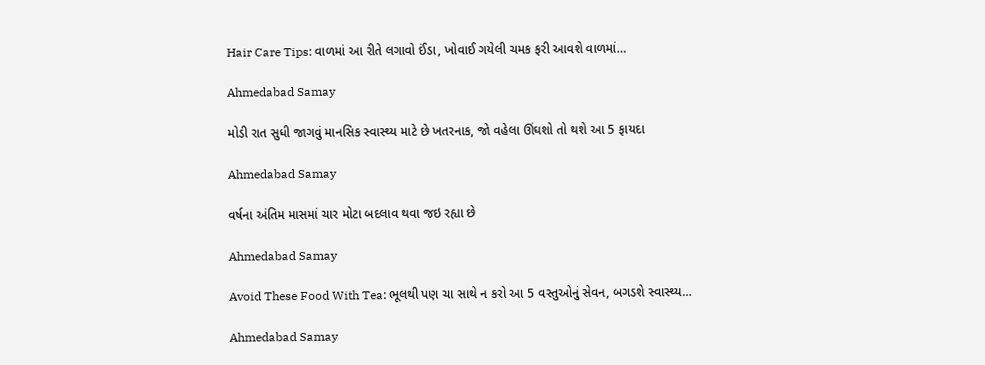Hair Care Tips: વાળમાં આ રીતે લગાવો ઈંડા, ખોવાઈ ગયેલી ચમક ફરી આવશે વાળમાં…

Ahmedabad Samay

મોડી રાત સુધી જાગવું માનસિક સ્વાસ્થ્ય માટે છે ખતરનાક, જો વહેલા ઊંઘશો તો થશે આ 5 ફાયદા

Ahmedabad Samay

વર્ષના અંતિમ માસમાં ચાર મોટા બદલાવ થવા જઇ રહ્યા છે

Ahmedabad Samay

Avoid These Food With Tea: ભૂલથી પણ ચા સાથે ન કરો આ 5 વસ્તુઓનું સેવન, બગડશે સ્વાસ્થ્ય…

Ahmedabad Samay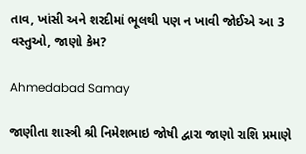તાવ, ખાંસી અને શરદીમાં ભૂલથી પણ ન ખાવી જોઈએ આ 3 વસ્તુઓ, જાણો કેમ?

Ahmedabad Samay

જાણીતા શાસ્ત્રી શ્રી નિમેશભાઇ જોષી દ્વારા જાણો રાશિ પ્રમાણે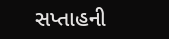સપ્તાહની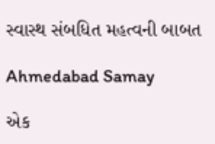સ્વાસ્થ સંબધિત મહત્વની બાબત

Ahmedabad Samay

એક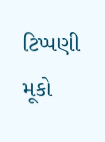ટિપ્પણી મૂકો